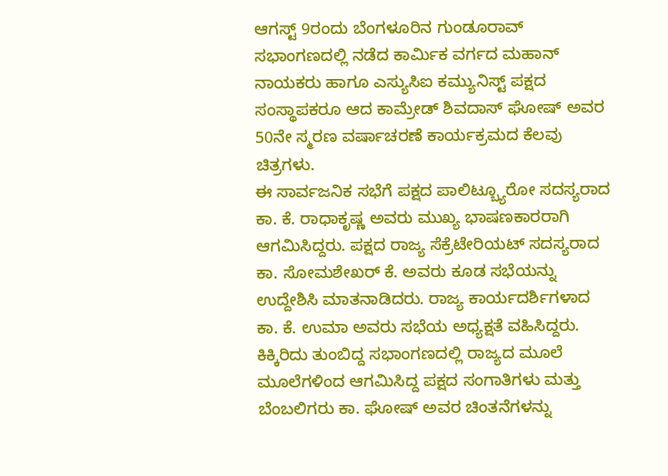ಆಗಸ್ಟ್ 9ರಂದು ಬೆಂಗಳೂರಿನ ಗುಂಡೂರಾವ್ ಸಭಾಂಗಣದಲ್ಲಿ ನಡೆದ ಕಾರ್ಮಿಕ ವರ್ಗದ ಮಹಾನ್ ನಾಯಕರು ಹಾಗೂ ಎಸ್ಯುಸಿಐ ಕಮ್ಯುನಿಸ್ಟ್ ಪಕ್ಷದ ಸಂಸ್ಥಾಪಕರೂ ಆದ ಕಾಮ್ರೇಡ್ ಶಿವದಾಸ್ ಘೋಷ್ ಅವರ 50ನೇ ಸ್ಮರಣ ವರ್ಷಾಚರಣೆ ಕಾರ್ಯಕ್ರಮದ ಕೆಲವು ಚಿತ್ರಗಳು.
ಈ ಸಾರ್ವಜನಿಕ ಸಭೆಗೆ ಪಕ್ಷದ ಪಾಲಿಟ್ಬ್ಯೂರೋ ಸದಸ್ಯರಾದ ಕಾ. ಕೆ. ರಾಧಾಕೃಷ್ಣ ಅವರು ಮುಖ್ಯ ಭಾಷಣಕಾರರಾಗಿ ಆಗಮಿಸಿದ್ದರು. ಪಕ್ಷದ ರಾಜ್ಯ ಸೆಕ್ರೆಟೇರಿಯಟ್ ಸದಸ್ಯರಾದ ಕಾ. ಸೋಮಶೇಖರ್ ಕೆ. ಅವರು ಕೂಡ ಸಭೆಯನ್ನು ಉದ್ದೇಶಿಸಿ ಮಾತನಾಡಿದರು. ರಾಜ್ಯ ಕಾರ್ಯದರ್ಶಿಗಳಾದ ಕಾ. ಕೆ. ಉಮಾ ಅವರು ಸಭೆಯ ಅಧ್ಯಕ್ಷತೆ ವಹಿಸಿದ್ದರು. ಕಿಕ್ಕಿರಿದು ತುಂಬಿದ್ದ ಸಭಾಂಗಣದಲ್ಲಿ ರಾಜ್ಯದ ಮೂಲೆ ಮೂಲೆಗಳಿಂದ ಆಗಮಿಸಿದ್ದ ಪಕ್ಷದ ಸಂಗಾತಿಗಳು ಮತ್ತು ಬೆಂಬಲಿಗರು ಕಾ. ಘೋಷ್ ಅವರ ಚಿಂತನೆಗಳನ್ನು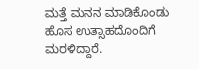ಮತ್ತೆ ಮನನ ಮಾಡಿಕೊಂಡು ಹೊಸ ಉತ್ಸಾಹದೊಂದಿಗೆ ಮರಳಿದ್ದಾರೆ.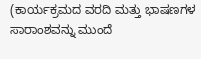(ಕಾರ್ಯಕ್ರಮದ ವರದಿ ಮತ್ತು ಭಾಷಣಗಳ ಸಾರಾಂಶವನ್ನು ಮುಂದೆ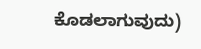ಕೊಡಲಾಗುವುದು)